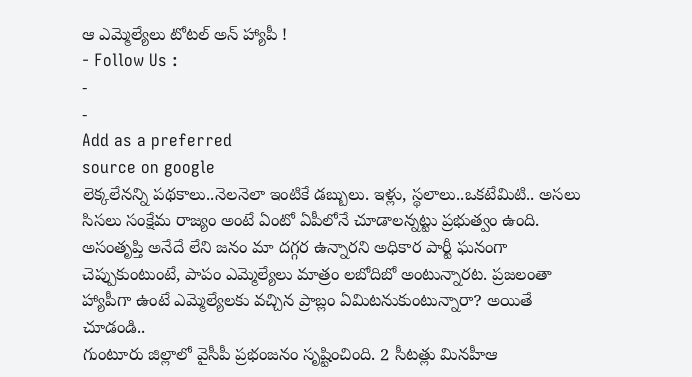ఆ ఎమ్మెల్యేలు టోటల్ అన్ హ్యాపీ !
- Follow Us :
-
-
Add as a preferred
source on google
లెక్కలేనన్ని పథకాలు..నెలనెలా ఇంటికే డబ్బులు. ఇళ్లు, స్థలాలు..ఒకటేమిటి.. అసలు సిసలు సంక్షేమ రాజ్యం అంటే ఏంటో ఏపీలోనే చూడాలన్నట్టు ప్రభుత్వం ఉంది. అసంతృప్తి అనేదే లేని జనం మా దగ్గర ఉన్నారని అధికార పార్టీ ఘనంగా చెప్పుకుంటుంటే, పాపం ఎమ్మెల్యేలు మాత్రం లబోదిబో అంటున్నారట. ప్రజలంతా హ్యాపీగా ఉంటే ఎమ్మెల్యేలకు వచ్చిన ప్రాబ్లం ఏమిటనుకుంటున్నారా? అయితే చూడండి..
గుంటూరు జిల్లాలో వైసీపీ ప్రభంజనం సృష్టించింది. 2 సీటత్లు మినహీఆ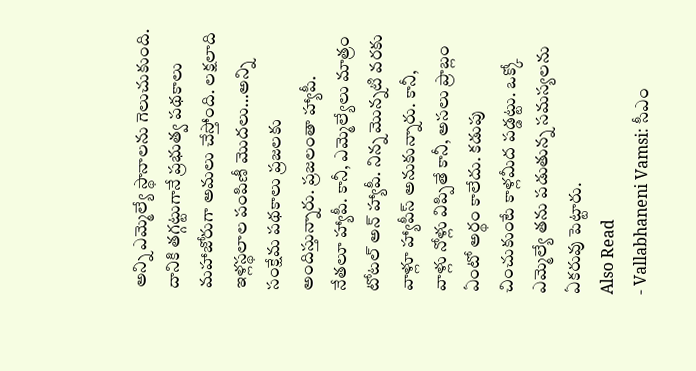అన్ని ఎమ్మెల్యే స్థానాలను గెలుచుకుంది. దానికి తగ్గట్టుగానే ప్రభుత్వ పథకాలు మహాజోరుగా అమలు చేస్తోంది. లక్షలాది ఇళ్లస్థలాల పంపిణీ మొదలు…అన్ని సంక్షేమ పథకాలు ప్రజలకు అందిస్తున్నారు. ప్రజలంతా హ్యాపీ. నేతలూ హ్యాపీ. కానీ, ఎమ్మెల్యేలు మాత్రం టోటల్ అన్ హ్యాపీ. నిన్న మొన్నటి వరకు వాళ్లూ హ్యాపీస్ అనుకున్నారు. కానీ, వాళ్లు నోళ్లు విప్పితే కానీ, అసలు ప్రాబ్లం ఏంటో అర్థం కాలేదు. కడుపు చించుకుంటే కాళ్లమీద పడ్డట్టు. ఒక్కో ఎమ్మెల్యే తను పడుతున్న సమస్యలను ఏకరువు పెట్టారు.
Also Read
- Vallabhaneni Vamsi: సీఎం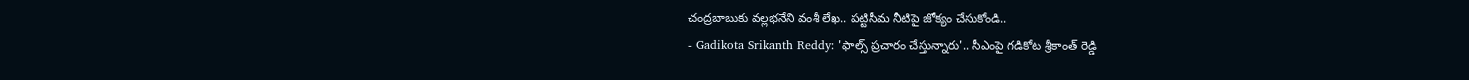చంద్రబాబుకు వల్లభనేని వంశీ లేఖ.. పట్టిసీమ నీటిపై జోక్యం చేసుకోండి..
- Gadikota Srikanth Reddy: 'ఫాల్స్ ప్రచారం చేస్తున్నారు'.. సీఎంపై గడికోట శ్రీకాంత్ రెడ్డి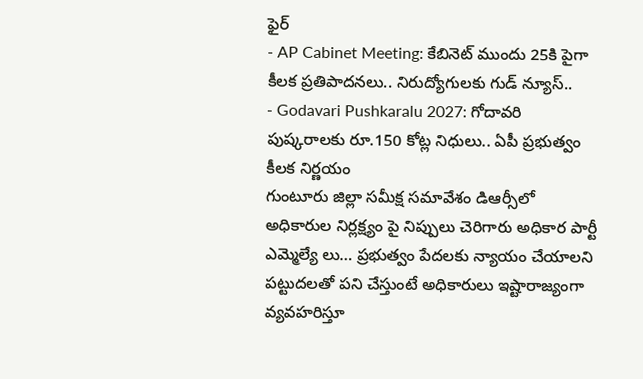ఫైర్
- AP Cabinet Meeting: కేబినెట్ ముందు 25కి పైగా కీలక ప్రతిపాదనలు.. నిరుద్యోగులకు గుడ్ న్యూస్..
- Godavari Pushkaralu 2027: గోదావరి పుష్కరాలకు రూ.150 కోట్ల నిధులు.. ఏపీ ప్రభుత్వం కీలక నిర్ణయం
గుంటూరు జిల్లా సమీక్ష సమావేశం డిఆర్సీలో అధికారుల నిర్లక్ష్యం పై నిప్పులు చెరిగారు అధికార పార్టీ ఎమ్మెల్యే లు… ప్రభుత్వం పేదలకు న్యాయం చేయాలని పట్టుదలతో పని చేస్తుంటే అధికారులు ఇష్టారాజ్యంగా వ్యవహరిస్తూ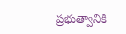ప్రభుత్వానికి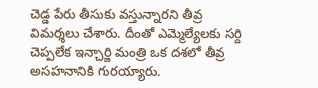చెడ్డ పేరు తీసుకు వస్తున్నారని తీవ్ర విమర్శలు చేశారు. దీంతో ఎమ్మెల్యేలకు సర్ది చెప్పలేక ఇన్చార్జి మంత్రి ఒక దశలో తీవ్ర అసహనానికి గురయ్యారు.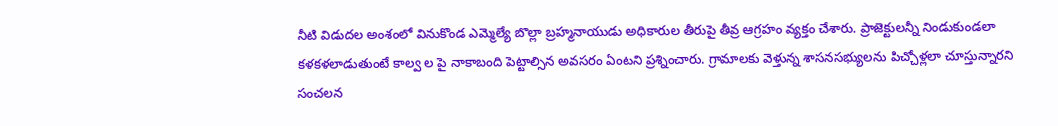నీటి విడుదల అంశంలో వినుకొండ ఎమ్మెల్యే బొల్లా బ్రహ్మనాయుడు అధికారుల తీరుపై తీవ్ర ఆగ్రహం వ్యక్తం చేశారు. ప్రాజెక్టులన్నీ నిండుకుండలా కళకళలాడుతుంటే కాల్వ ల పై నాకాబంది పెట్టాల్సిన అవసరం ఏంటని ప్రశ్నించారు. గ్రామాలకు వెళ్తున్న శాసనసభ్యులను పిచ్చోళ్లలా చూస్తున్నారని సంచలన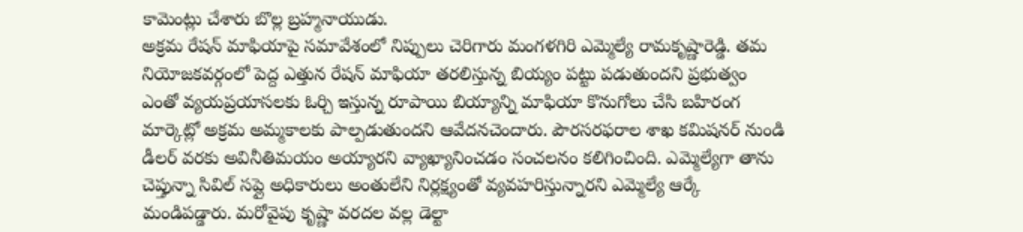కామెంట్లు చేశారు బొల్ల బ్రహ్మనాయుడు.
అక్రమ రేషన్ మాఫియాపై సమావేశంలో నిప్పులు చెరిగారు మంగళగిరి ఎమ్మెల్యే రామకృష్ణారెడ్డి. తమ నియోజకవర్గంలో పెద్ద ఎత్తున రేషన్ మాఫియా తరలిస్తున్న బియ్యం పట్టు పడుతుందని ప్రభుత్వం ఎంతో వ్యయప్రయాసలకు ఓర్చి ఇస్తున్న రూపాయి బియ్యాన్ని మాఫియా కొనుగోలు చేసి బహిరంగ మార్కెట్లో అక్రమ అమ్మకాలకు పాల్పడుతుందని ఆవేదనచెందారు. పౌరసరఫరాల శాఖ కమిషనర్ నుండి డీలర్ వరకు అవినీతిమయం అయ్యారని వ్యాఖ్యానించడం సంచలనం కలిగించింది. ఎమ్మెల్యేగా తాను చెప్తున్నా సివిల్ సప్లై అధికారులు అంతులేని నిర్లక్ష్యంతో వ్యవహరిస్తున్నారని ఎమ్మెల్యే ఆర్కే మండిపడ్డారు. మరోవైపు కృష్ణా వరదల వల్ల డెల్టా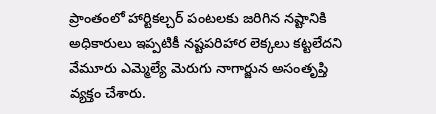ప్రాంతంలో హార్టికల్చర్ పంటలకు జరిగిన నష్టానికి అధికారులు ఇప్పటికీ నష్టపరిహార లెక్కలు కట్టలేదని వేమూరు ఎమ్మెల్యే మెరుగు నాగార్జున అసంతృప్తి వ్యక్తం చేశారు.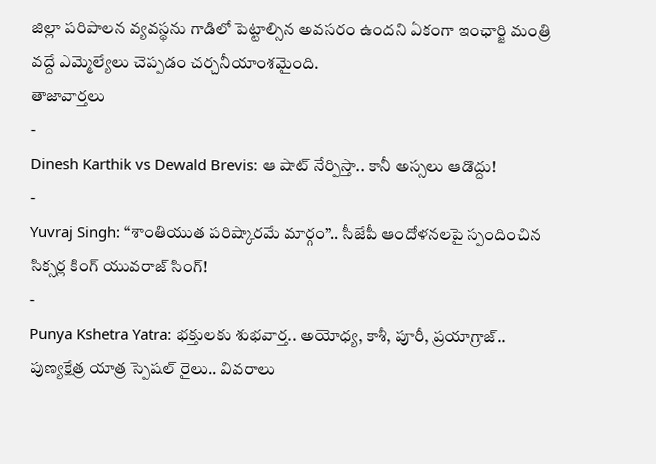జిల్లా పరిపాలన వ్యవస్థను గాడిలో పెట్టాల్సిన అవసరం ఉందని ఏకంగా ఇంఛార్జి మంత్రి వద్దే ఎమ్మెల్యేలు చెప్పడం చర్చనీయాంశమైంది.
తాజావార్తలు
-
Dinesh Karthik vs Dewald Brevis: ఆ షాట్ నేర్పిస్తా.. కానీ అస్సలు ఆడొద్దు!
-
Yuvraj Singh: “శాంతియుత పరిష్కారమే మార్గం”.. సీజేపీ ఆందోళనలపై స్పందించిన సిక్సర్ల కింగ్ యువరాజ్ సింగ్!
-
Punya Kshetra Yatra: భక్తులకు శుభవార్త.. అయోధ్య, కాశీ, పూరీ, ప్రయాగ్రాజ్.. పుణ్యక్షేత్ర యాత్ర స్పెషల్ రైలు.. వివరాలు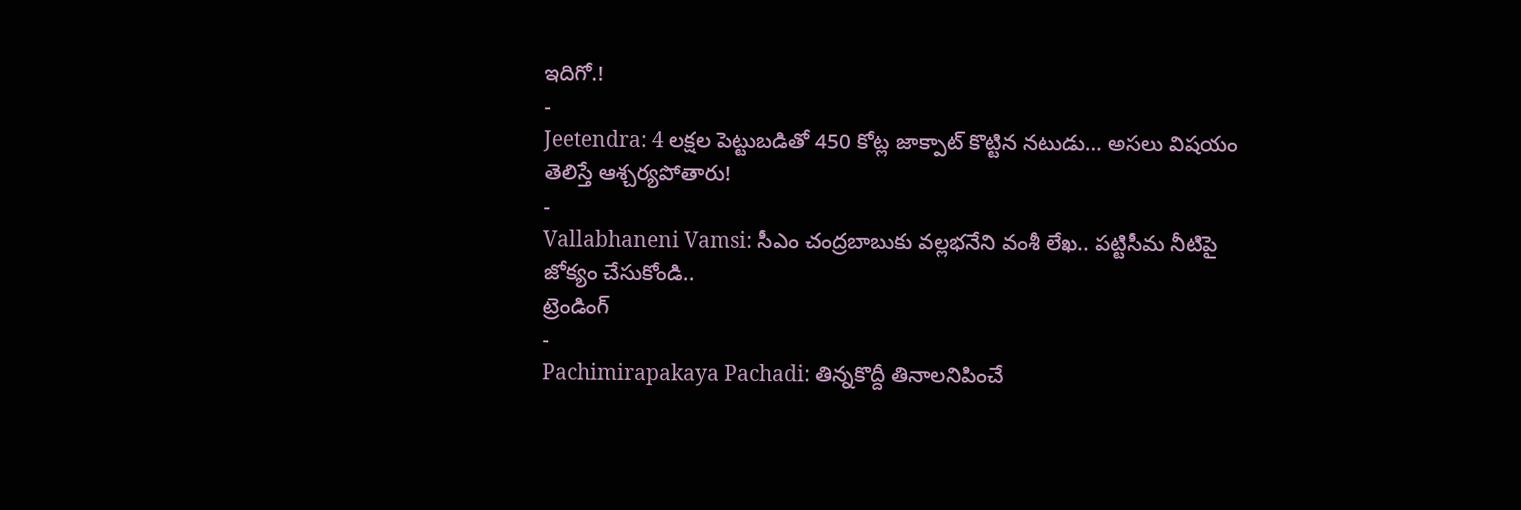ఇదిగో.!
-
Jeetendra: 4 లక్షల పెట్టుబడితో 450 కోట్ల జాక్పాట్ కొట్టిన నటుడు… అసలు విషయం తెలిస్తే ఆశ్చర్యపోతారు!
-
Vallabhaneni Vamsi: సీఎం చంద్రబాబుకు వల్లభనేని వంశీ లేఖ.. పట్టిసీమ నీటిపై జోక్యం చేసుకోండి..
ట్రెండింగ్
-
Pachimirapakaya Pachadi: తిన్నకొద్దీ తినాలనిపించే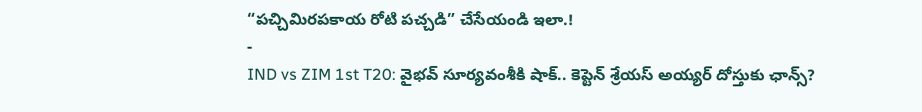“పచ్చిమిరపకాయ రోటి పచ్చడి” చేసేయండి ఇలా.!
-
IND vs ZIM 1st T20: వైభవ్ సూర్యవంశీకి షాక్.. కెప్టెన్ శ్రేయస్ అయ్యర్ దోస్తుకు ఛాన్స్?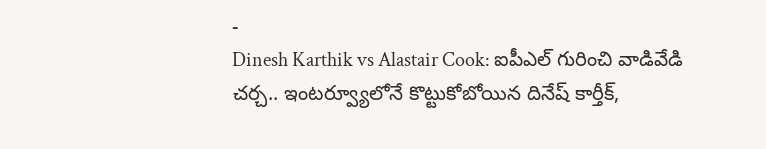-
Dinesh Karthik vs Alastair Cook: ఐపీఎల్ గురించి వాడివేడి చర్చ.. ఇంటర్వ్యూలోనే కొట్టుకోబోయిన దినేష్ కార్తీక్,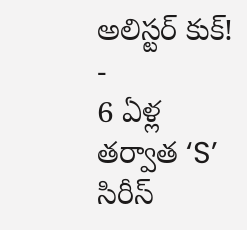అలిస్టర్ కుక్!
-
6 ఏళ్ల తర్వాత ‘S’ సిరీస్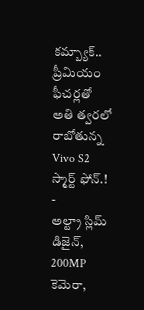కమ్బ్యాక్.. ప్రీమియం ఫీచర్లతో అతి త్వరలో రాబోతున్న Vivo S2 స్మార్ట్ ఫోన్.!
-
అల్ట్రా స్లిమ్ డిజైన్, 200MP కెమెరా,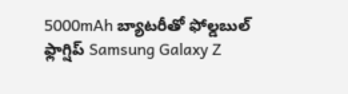5000mAh బ్యాటరీతో ఫోల్డబుల్ ఫ్లాగ్షిప్ Samsung Galaxy Z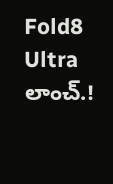Fold8 Ultra లాంచ్.!